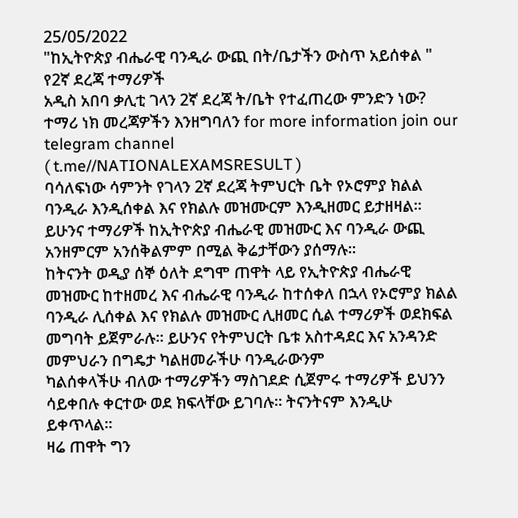25/05/2022
"ከኢትዮጵያ ብሔራዊ ባንዲራ ውጪ በት/ቤታችን ውስጥ አይሰቀል " የ2ኛ ደረጃ ተማሪዎች
አዲስ አበባ ቃሊቲ ገላን 2ኛ ደረጃ ት/ቤት የተፈጠረው ምንድን ነው?
ተማሪ ነክ መረጃዎችን እንዘግባለን for more information join our telegram channel
( t.me//NATIONALEXAMSRESULT )
ባሳለፍነው ሳምንት የገላን 2ኛ ደረጃ ትምህርት ቤት የኦሮምያ ክልል ባንዲራ እንዲሰቀል እና የክልሉ መዝሙርም እንዲዘመር ይታዘዛል። ይሁንና ተማሪዎች ከኢትዮጵያ ብሔራዊ መዝሙር እና ባንዲራ ውጪ አንዘምርም አንሰቅልምም በሚል ቅሬታቸውን ያሰማሉ።
ከትናንት ወዲያ ሰኞ ዕለት ደግሞ ጠዋት ላይ የኢትዮጵያ ብሔራዊ መዝሙር ከተዘመረ እና ብሔራዊ ባንዲራ ከተሰቀለ በኋላ የኦሮምያ ክልል ባንዲራ ሊሰቀል እና የክልሉ መዝሙር ሊዘመር ሲል ተማሪዎች ወደክፍል መግባት ይጀምራሉ። ይሁንና የትምህርት ቤቱ አስተዳደር እና አንዳንድ መምህራን በግዴታ ካልዘመራችሁ ባንዲራውንም
ካልሰቀላችሁ ብለው ተማሪዎችን ማስገደድ ሲጀምሩ ተማሪዎች ይህንን ሳይቀበሉ ቀርተው ወደ ክፍላቸው ይገባሉ። ትናንትናም እንዲሁ ይቀጥላል።
ዛሬ ጠዋት ግን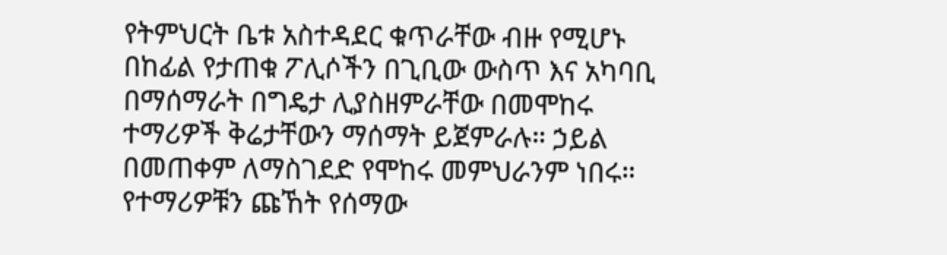የትምህርት ቤቱ አስተዳደር ቁጥራቸው ብዙ የሚሆኑ በከፊል የታጠቁ ፖሊሶችን በጊቢው ውስጥ እና አካባቢ በማሰማራት በግዴታ ሊያስዘምራቸው በመሞከሩ ተማሪዎች ቅሬታቸውን ማሰማት ይጀምራሉ። ኃይል በመጠቀም ለማስገደድ የሞከሩ መምህራንም ነበሩ።
የተማሪዎቹን ጩኸት የሰማው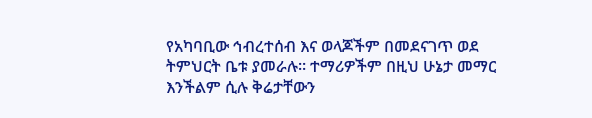የአካባቢው ኅብረተሰብ እና ወላጆችም በመደናገጥ ወደ ትምህርት ቤቱ ያመራሉ። ተማሪዎችም በዚህ ሁኔታ መማር እንችልም ሲሉ ቅሬታቸውን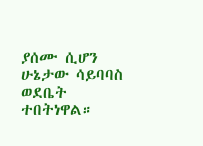ያሰሙ ሲሆን ሁኔታው ሳይባባስ ወደቤት ተበትነዋል።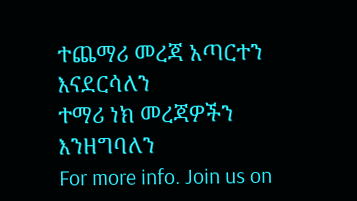ተጨማሪ መረጃ አጣርተን እናደርሳለን
ተማሪ ነክ መረጃዎችን እንዘግባለን
For more info. Join us on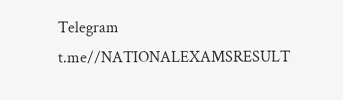Telegram
t.me//NATIONALEXAMSRESULT